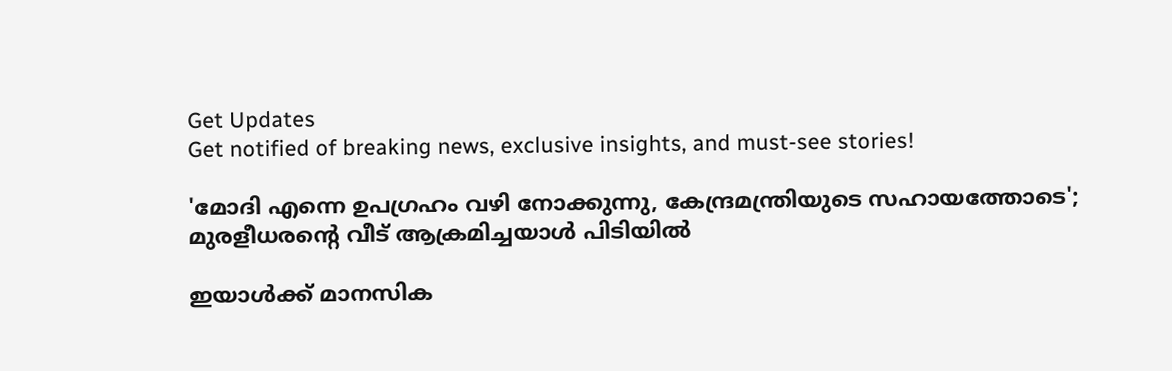Get Updates
Get notified of breaking news, exclusive insights, and must-see stories!

'മോദി എന്നെ ഉപഗ്രഹം വഴി നോക്കുന്നു, കേന്ദ്രമന്ത്രിയുടെ സഹായത്തോടെ'; മുരളീധരന്റെ വീട് ആക്രമിച്ചയാള്‍ പിടിയില്‍

ഇയാള്‍ക്ക് മാനസിക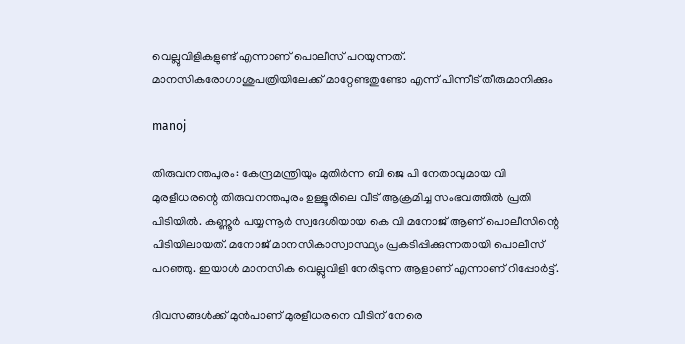വെല്ലുവിളികളുണ്ട് എന്നാണ് പൊലീസ് പറയുന്നത്. മാനസികരോഗാശുപത്രിയിലേക്ക് മാറ്റേണ്ടതുണ്ടോ എന്ന് പിന്നീട് തീരുമാനിക്കും

manoj

തിരുവനന്തപുരം: കേന്ദ്രമന്ത്രിയും മുതിര്‍ന്ന ബി ജെ പി നേതാവുമായ വി മുരളീധരന്റെ തിരുവനന്തപുരം ഉള്ളൂരിലെ വീട് ആക്രമിച്ച സംഭവത്തില്‍ പ്രതി പിടിയില്‍. കണ്ണൂര്‍ പയ്യന്നൂര്‍ സ്വദേശിയായ കെ വി മനോജ് ആണ് പൊലീസിന്റെ പിടിയിലായത്. മനോജ് മാനസികാസ്വാസ്ഥ്യം പ്രകടിപ്പിക്കുന്നതായി പൊലീസ് പറഞ്ഞു. ഇയാള്‍ മാനസിക വെല്ലുവിളി നേരിടുന്ന ആളാണ് എന്നാണ് റിപ്പോര്‍ട്ട്.

ദിവസങ്ങള്‍ക്ക് മുന്‍പാണ് മുരളീധരനെ വീടിന് നേരെ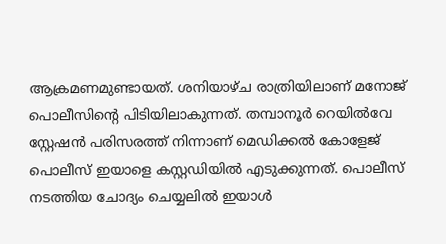ആക്രമണമുണ്ടായത്. ശനിയാഴ്ച രാത്രിയിലാണ് മനോജ് പൊലീസിന്റെ പിടിയിലാകുന്നത്. തമ്പാനൂര്‍ റെയില്‍വേ സ്റ്റേഷന്‍ പരിസരത്ത് നിന്നാണ് മെഡിക്കല്‍ കോളേജ് പൊലീസ് ഇയാളെ കസ്റ്റഡിയില്‍ എടുക്കുന്നത്. പൊലീസ് നടത്തിയ ചോദ്യം ചെയ്യലില്‍ ഇയാള്‍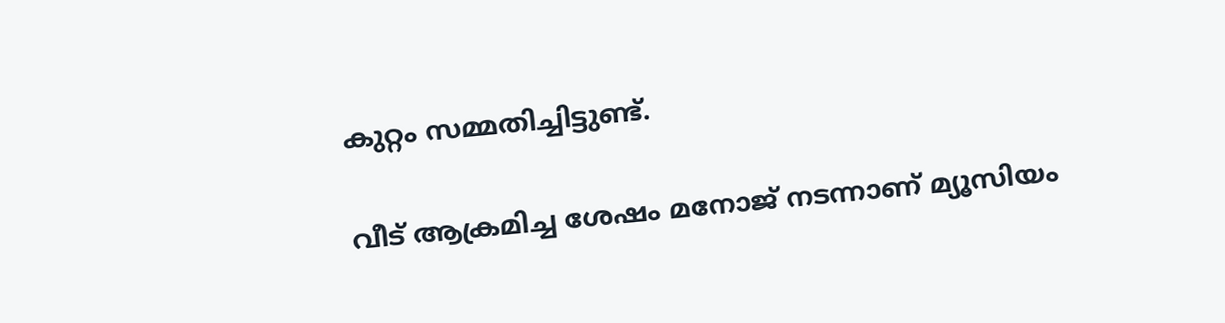കുറ്റം സമ്മതിച്ചിട്ടുണ്ട്.

വീട് ആക്രമിച്ച ശേഷം മനോജ് നടന്നാണ് മ്യൂസിയം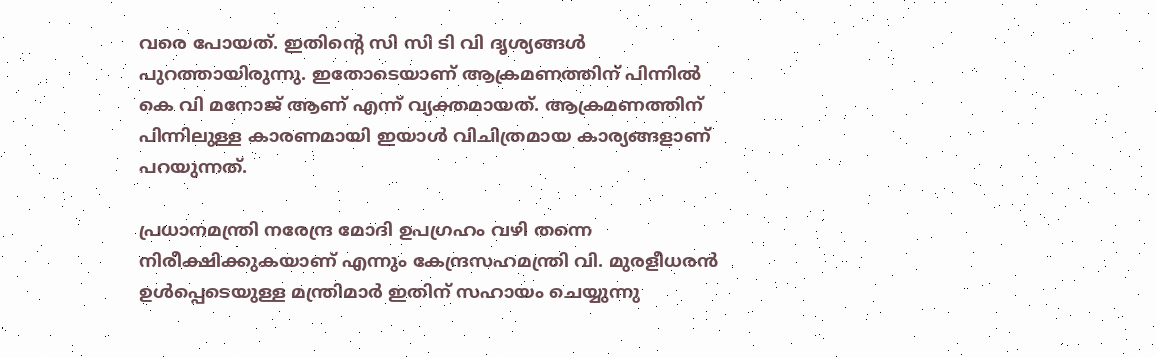വരെ പോയത്. ഇതിന്റെ സി സി ടി വി ദൃശ്യങ്ങള്‍ പുറത്തായിരുന്നു. ഇതോടെയാണ് ആക്രമണത്തിന് പിന്നില്‍ കെ വി മനോജ് ആണ് എന്ന് വ്യക്തമായത്. ആക്രമണത്തിന് പിന്നിലുള്ള കാരണമായി ഇയാള്‍ വിചിത്രമായ കാര്യങ്ങളാണ് പറയുന്നത്.

പ്രധാനമന്ത്രി നരേന്ദ്ര മോദി ഉപഗ്രഹം വഴി തന്നെ നിരീക്ഷിക്കുകയാണ് എന്നും കേന്ദ്രസഹമന്ത്രി വി. മുരളീധരന്‍ ഉള്‍പ്പെടെയുള്ള മന്ത്രിമാര്‍ ഇതിന് സഹായം ചെയ്യുന്നു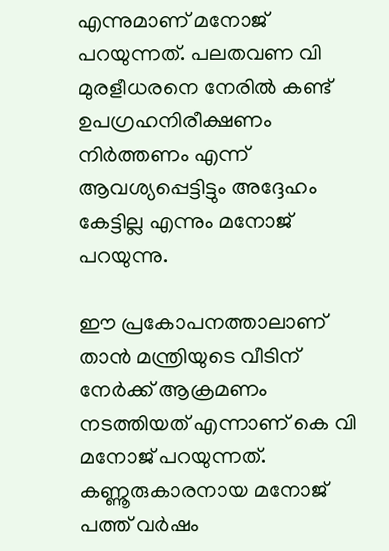എന്നുമാണ് മനോജ് പറയുന്നത്. പലതവണ വി മുരളീധരനെ നേരില്‍ കണ്ട് ഉപഗ്രഹനിരീക്ഷണം നിര്‍ത്തണം എന്ന് ആവശ്യപ്പെട്ടിട്ടും അദ്ദേഹം കേട്ടില്ല എന്നും മനോജ് പറയുന്നു.

ഈ പ്രകോപനത്താലാണ് താന്‍ മന്ത്രിയുടെ വീടിന് നേര്‍ക്ക് ആക്രമണം നടത്തിയത് എന്നാണ് കെ വി മനോജ് പറയുന്നത്. കണ്ണൂരുകാരനായ മനോജ് പത്ത് വര്‍ഷം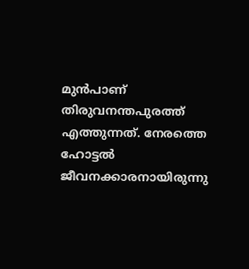മുന്‍പാണ് തിരുവനന്തപുരത്ത് എത്തുന്നത്. നേരത്തെ ഹോട്ടല്‍ ജീവനക്കാരനായിരുന്നു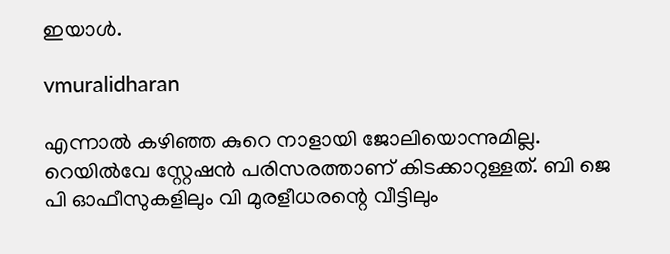ഇയാള്‍.

vmuralidharan

എന്നാല്‍ കഴിഞ്ഞ കുറെ നാളായി ജോലിയൊന്നുമില്ല. റെയില്‍വേ സ്റ്റേഷന്‍ പരിസരത്താണ് കിടക്കാറുള്ളത്. ബി ജെ പി ഓഫീസുകളിലും വി മുരളീധരന്റെ വീട്ടിലും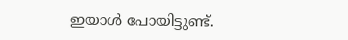ഇയാള്‍ പോയിട്ടുണ്ട്.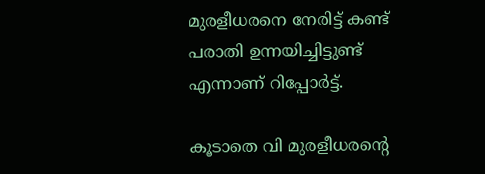മുരളീധരനെ നേരിട്ട് കണ്ട് പരാതി ഉന്നയിച്ചിട്ടുണ്ട് എന്നാണ് റിപ്പോര്‍ട്ട്.

കൂടാതെ വി മുരളീധരന്റെ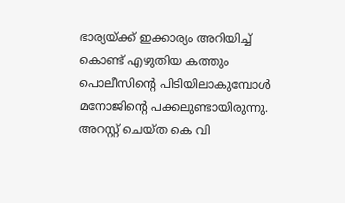ഭാര്യയ്ക്ക് ഇക്കാര്യം അറിയിച്ച് കൊണ്ട് എഴുതിയ കത്തും പൊലീസിന്റെ പിടിയിലാകുമ്പോള്‍ മനോജിന്റെ പക്കലുണ്ടായിരുന്നു. അറസ്റ്റ് ചെയ്ത കെ വി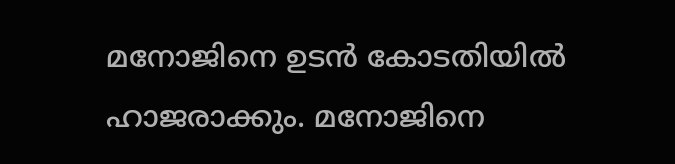മനോജിനെ ഉടന്‍ കോടതിയില്‍ ഹാജരാക്കും. മനോജിനെ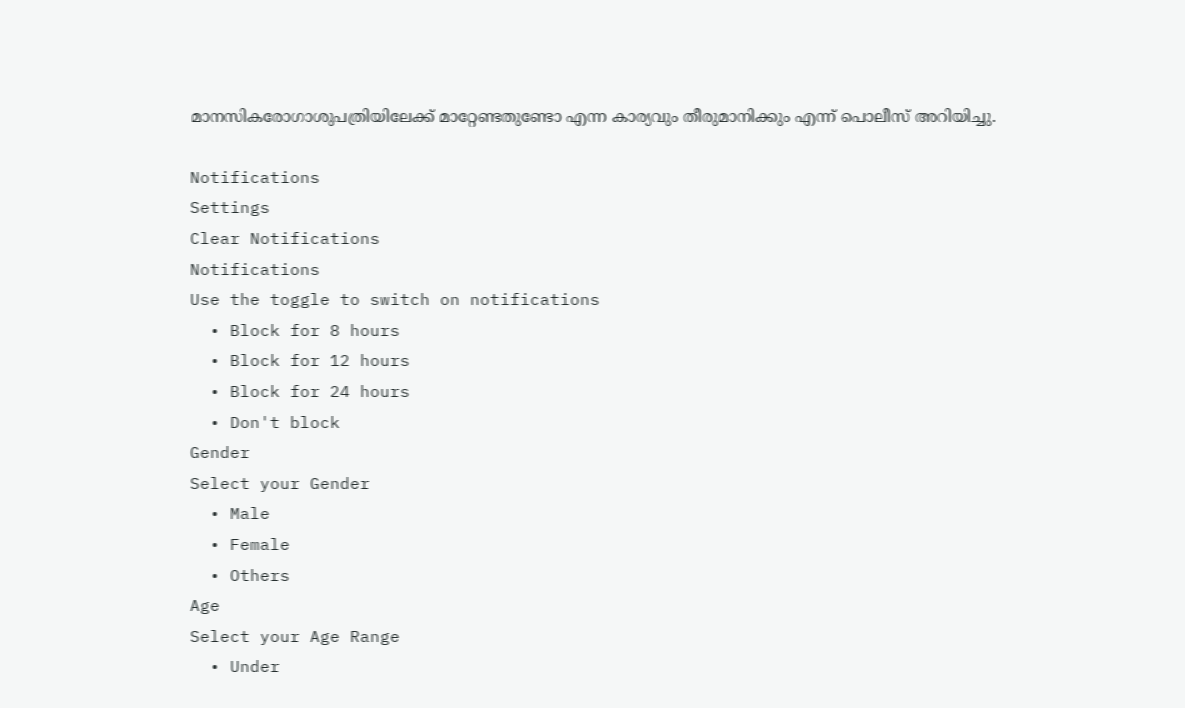മാനസികരോഗാശുപത്രിയിലേക്ക് മാറ്റേണ്ടതുണ്ടോ എന്ന കാര്യവും തീരുമാനിക്കും എന്ന് പൊലീസ് അറിയിച്ചു.

Notifications
Settings
Clear Notifications
Notifications
Use the toggle to switch on notifications
  • Block for 8 hours
  • Block for 12 hours
  • Block for 24 hours
  • Don't block
Gender
Select your Gender
  • Male
  • Female
  • Others
Age
Select your Age Range
  • Under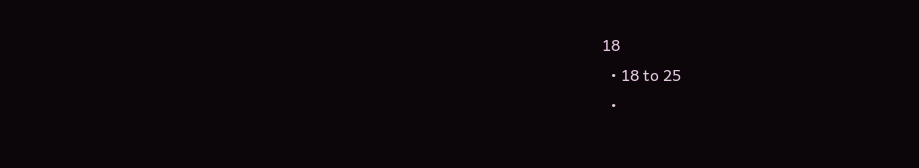18
  • 18 to 25
  •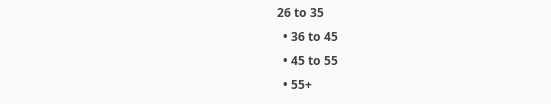26 to 35
  • 36 to 45
  • 45 to 55
  • 55+